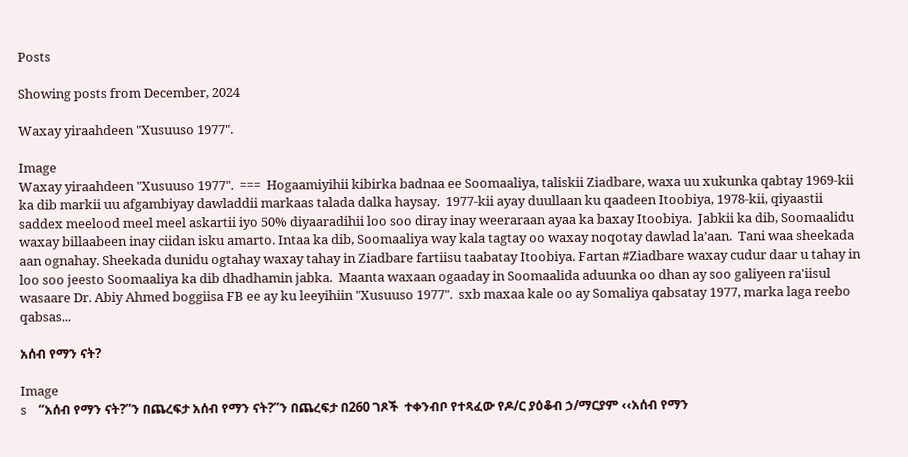Posts

Showing posts from December, 2024

Waxay yiraahdeen "Xusuuso 1977".

Image
Waxay yiraahdeen "Xusuuso 1977".  ===  Hogaamiyihii kibirka badnaa ee Soomaaliya, taliskii Ziadbare, waxa uu xukunka qabtay 1969-kii ka dib markii uu afgambiyay dawladdii markaas talada dalka haysay.  1977-kii ayay duullaan ku qaadeen Itoobiya, 1978-kii, qiyaastii saddex meelood meel meel askartii iyo 50% diyaaradihii loo soo diray inay weeraraan ayaa ka baxay Itoobiya.  Jabkii ka dib, Soomaalidu waxay billaabeen inay ciidan isku amarto. Intaa ka dib, Soomaaliya way kala tagtay oo waxay noqotay dawlad la’aan.  Tani waa sheekada aan ognahay. Sheekada dunidu ogtahay waxay tahay in Ziadbare fartiisu taabatay Itoobiya. Fartan #Ziadbare waxay cudur daar u tahay in loo soo jeesto Soomaaliya ka dib dhadhamin jabka.  Maanta waxaan ogaaday in Soomaalida aduunka oo dhan ay soo galiyeen ra'iisul wasaare Dr. Abiy Ahmed boggiisa FB ee ay ku leeyihiin "Xusuuso 1977".  sxb maxaa kale oo ay Somaliya qabsatay 1977, marka laga reebo qabsas...

አሰብ የማን ናት?

Image
s    “አሰብ የማን ናት?”ን በጨረፍታ አሰብ የማን ናት?”ን በጨረፍታ በ260 ገጾች  ተቀንብቦ የተጻፈው የዶ/ር ያዕቆብ ኃ/ማርያም ‹‹አሰብ የማን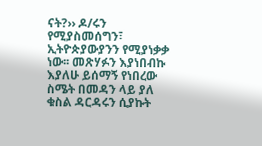ናት?›› ዶ/ሩን የሚያስመሰግን፣ ኢትዮጵያውያንን የሚያነቃቃ ነው፡፡ መጽሃፉን እያነበብኩ እያለሁ ይሰማኝ የነበረው ስሜት በመዳን ላይ ያለ ቁስል ዳርዳሩን ሲያኩት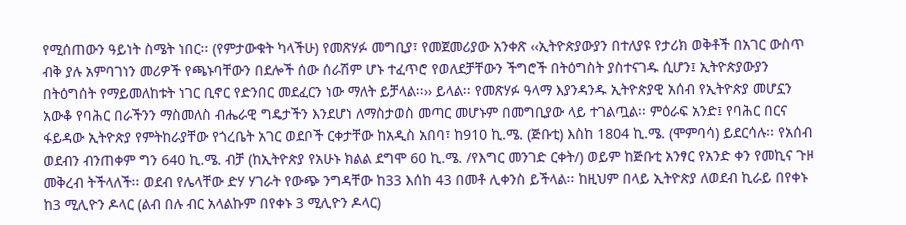የሚሰጠውን ዓይነት ስሜት ነበር፡፡ (የምታውቁት ካላችሁ) የመጽሃፉ መግቢያ፣ የመጀመሪያው አንቀጽ ‹‹ኢትዮጵያውያን በተለያዩ የታሪክ ወቅቶች በአገር ውስጥ ብቅ ያሉ አምባገነን መሪዎች የጫኑባቸውን በደሎች ሰው ሰራሽም ሆኑ ተፈጥሮ የወለደቻቸውን ችግሮች በትዕግስት ያስተናገዱ ሲሆን፤ ኢትዮጵያውያን በትዕግሰት የማይመለከቱት ነገር ቢኖር የድንበር መደፈርን ነው ማለት ይቻላል፡፡›› ይላል፡፡ የመጽሃፉ ዓላማ እያንዳንዱ ኢትዮጵያዊ አሰብ የኢትዮጵያ መሆኗን አውቆ የባሕር በራችንን ማስመለስ ብሔራዊ ግዴታችን እንደሆነ ለማስታወስ መጣር መሆኑም በመግቢያው ላይ ተገልጧል፡፡ ምዕራፍ አንድ፤ የባሕር በርና ፋይዳው ኢትዮጵያ የምትከራያቸው የጎረቤት አገር ወደቦች ርቀታቸው ከአዲስ አበባ፣ ከ910 ኪ.ሜ. (ጅቡቲ) እስከ 1804 ኪ.ሜ. (ሞምባሳ) ይደርሳሉ፡፡ የአሰብ ወደብን ብንጠቀም ግን 640 ኪ.ሜ. ብቻ (ከኢትዮጵያ የአሁኑ ክልል ደግሞ 60 ኪ.ሜ. /የእግር መንገድ ርቀት/) ወይም ከጅቡቲ አንፃር የአንድ ቀን የመኪና ጉዞ መቅረብ ትችላለች፡፡ ወደብ የሌላቸው ድሃ ሃገራት የውጭ ንግዳቸው ከ33 እሰከ 43 በመቶ ሊቀንስ ይችላል፡፡ ከዚህም በላይ ኢትዮጵያ ለወደብ ኪራይ በየቀኑ ከ3 ሚሊዮን ዶላር (ልብ በሉ ብር አላልኩም በየቀኑ 3 ሚሊዮን ዶላር)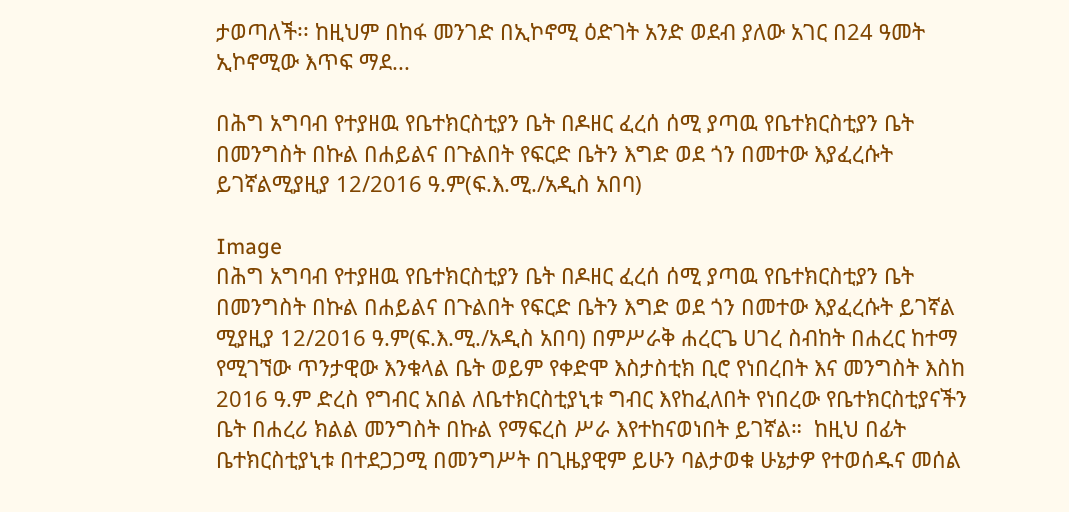ታወጣለች፡፡ ከዚህም በከፋ መንገድ በኢኮኖሚ ዕድገት አንድ ወደብ ያለው አገር በ24 ዓመት ኢኮኖሚው እጥፍ ማደ...

በሕግ አግባብ የተያዘዉ የቤተክርስቲያን ቤት በዶዘር ፈረሰ ሰሚ ያጣዉ የቤተክርስቲያን ቤት በመንግስት በኩል በሐይልና በጉልበት የፍርድ ቤትን እግድ ወደ ጎን በመተው እያፈረሱት ይገኛልሚያዚያ 12/2016 ዓ.ም(ፍ.እ.ሚ./አዲስ አበባ)

Image
በሕግ አግባብ የተያዘዉ የቤተክርስቲያን ቤት በዶዘር ፈረሰ ሰሚ ያጣዉ የቤተክርስቲያን ቤት በመንግስት በኩል በሐይልና በጉልበት የፍርድ ቤትን እግድ ወደ ጎን በመተው እያፈረሱት ይገኛል ሚያዚያ 12/2016 ዓ.ም(ፍ.እ.ሚ./አዲስ አበባ) በምሥራቅ ሐረርጌ ሀገረ ስብከት በሐረር ከተማ የሚገኘው ጥንታዊው እንቁላል ቤት ወይም የቀድሞ እስታስቲክ ቢሮ የነበረበት እና መንግስት እስከ 2016 ዓ.ም ድረስ የግብር አበል ለቤተክርስቲያኒቱ ግብር እየከፈለበት የነበረው የቤተክርስቲያናችን ቤት በሐረሪ ክልል መንግስት በኩል የማፍረስ ሥራ እየተከናወነበት ይገኛል።  ከዚህ በፊት ቤተክርስቲያኒቱ በተደጋጋሚ በመንግሥት በጊዜያዊም ይሁን ባልታወቁ ሁኔታዎ የተወሰዱና መሰል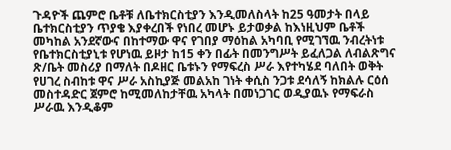ጉዳዮች ጨምሮ ቤቶቹ ለቤተክርስቲያን እንዲመለስላት ከ25 ዓመታት በላይ ቤተክርስቲያን ጥያቄ እያቀረበች የነበረ መሆኑ ይታወቃል ከእነዚህም ቤቶች መካከል አንደኛውና በከተማው ዋና የገበያ ማዕከል አካባቢ የሚገኘዉ ንብረትነቱ የቤተክርስቲያኒቱ የሆነዉ ይዞታ ከ15 ቀን በፊት በመንግሥት ይፈለጋል ለብልጽግና ጽ/ቤት መስሪያ በማለት በዶዘር ቤቱኑን የማፍረስ ሥራ እየተካሄደ ባለበት ወቅት የሀገረ ስብከቱ ዋና ሥራ አስኪያጅ መልአከ ገነት ቀሲስ ንጋቱ ደሳለኝ ከክልሉ ርዕሰ መስተዳድር ጀምሮ ከሚመለከታቸዉ አካላት በመነጋገር ወዲያዉኑ የማፍራስ ሥራዉ እንዲቆም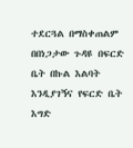ተደርጓል በማስቀጠልም በበነጋታው ጉዳዩ በፍርድ ቤት በኩል እልባት እንዲያገኝና የፍርድ ቤት እግድ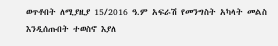ወጥቶበት ለሚያዚያ 15/2016 ዓ.ም አፍራሽ የመንግስት አካላት መልስ እንዲሰጡበት ተወስኖ እያለ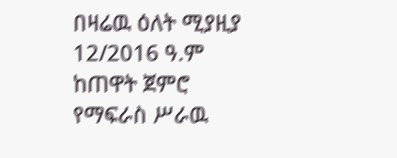በዛሬዉ ዕለት ሚያዚያ 12/2016 ዓ.ም ከጠዋት ጀምሮ የማፍራስ ሥራዉ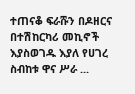ተጠናቆ ፍራሹን በዶዘርና በተሽከርካሪ መኪኖች እያስወገዱ እያለ የሀገረ ስብከቱ ዋና ሥራ ...